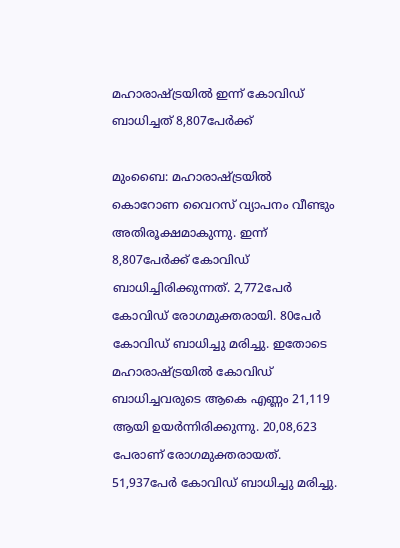മഹാരാഷ്ട്രയില്‍ ഇന്ന് കോവിഡ് ബാധിച്ചത് 8,807പേര്‍ക്ക്

മുംബൈ: മഹാരാഷ്ട്രയില്‍ കൊറോണ വൈറസ് വ്യാപനം വീണ്ടും അതിരൂക്ഷമാകുന്നു. ഇന്ന് 8,807പേര്‍ക്ക് കോവിഡ് ബാധിച്ചിരിക്കുന്നത്. 2,772പേര്‍ കോവിഡ് രോഗമുക്തരായി. 80പേര്‍ കോവിഡ് ബാധിച്ചു മരിച്ചു. ഇതോടെ മഹാരാഷ്ട്രയില്‍ കോവിഡ് ബാധിച്ചവരുടെ ആകെ എണ്ണം 21,119 ആയി ഉയർന്നിരിക്കുന്നു. 20,08,623 പേരാണ് രോഗമുക്തരായത്. 51,937പേര്‍ കോവിഡ് ബാധിച്ചു മരിച്ചു.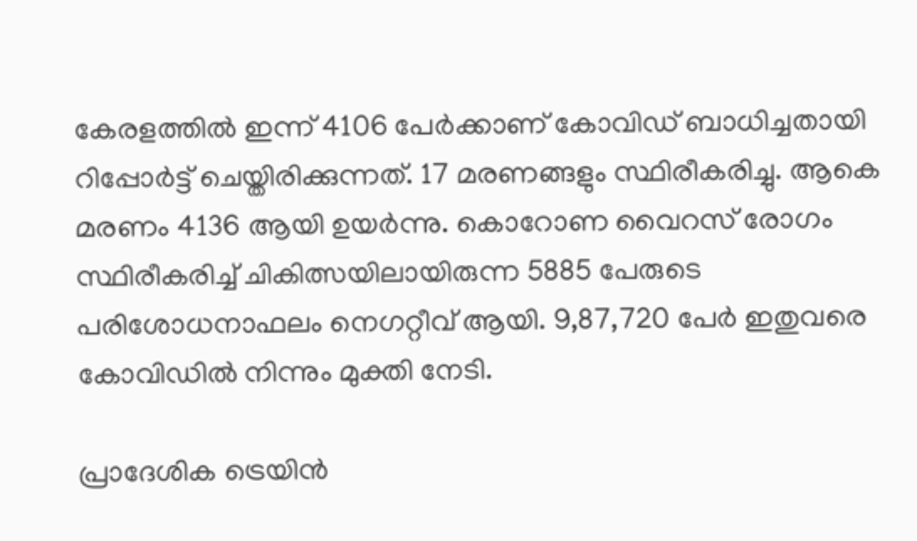കേരളത്തില്‍ ഇന്ന് 4106 പേര്‍ക്കാണ് കോവിഡ് ബാധിച്ചതായി റിപ്പോർട്ട് ചെയ്തിരിക്കുന്നത്. 17 മരണങ്ങളും സ്ഥിരീകരിച്ചു. ആകെ മരണം 4136 ആയി ഉയർന്നു. കൊറോണ വൈറസ് രോഗം സ്ഥിരീകരിച്ച് ചികിത്സയിലായിരുന്ന 5885 പേരുടെ പരിശോധനാഫലം നെഗറ്റീവ് ആയി. 9,87,720 പേര്‍ ഇതുവരെ കോവിഡില്‍ നിന്നും മുക്തി നേടി.

പ്രാദേശിക ട്രെയിന്‍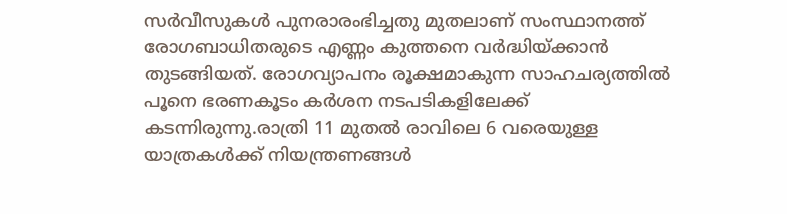സര്‍വീസുകള്‍ പുനരാരംഭിച്ചതു മുതലാണ് സംസ്ഥാനത്ത് രോഗബാധിതരുടെ എണ്ണം കുത്തനെ വര്‍ദ്ധിയ്ക്കാന്‍ തുടങ്ങിയത്. രോഗവ്യാപനം രൂക്ഷമാകുന്ന സാഹചര്യത്തില്‍ പൂനെ ഭരണകൂടം കര്‍ശന നടപടികളിലേക്ക് കടന്നിരുന്നു.രാത്രി 11 മുതല്‍ രാവിലെ 6 വരെയുള്ള യാത്രകള്‍ക്ക് നിയന്ത്രണങ്ങള്‍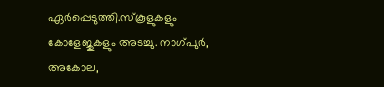ഏര്‍പ്പെടുത്തി.സ്‌കൂളുകളും കോളേജുകളും അടച്ചു. നാഗ്പുര്‍, അകോല,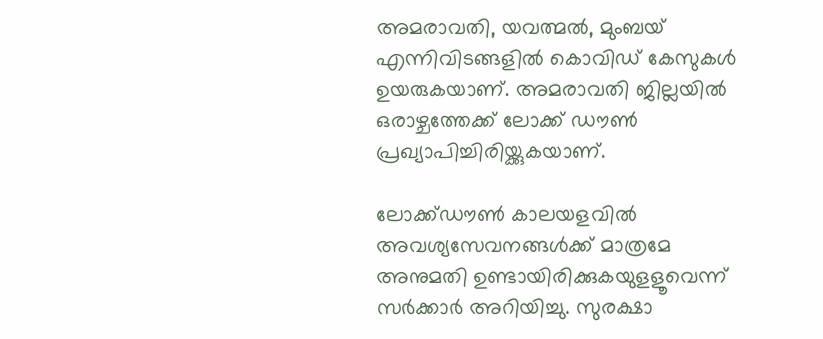അമരാവതി, യവത്മല്‍, മുംബയ് എന്നിവിടങ്ങളില്‍ കൊവിഡ് കേസുകള്‍ ഉയരുകയാണ്. അമരാവതി ജില്ലയില്‍ ഒരാഴ്ചത്തേക്ക് ലോക്ക് ഡൗണ്‍ പ്രഖ്യാപിച്ചിരിയ്ക്കുകയാണ്.

ലോക്ക്ഡൗണ്‍ കാലയളവില്‍ അവശ്യസേവനങ്ങള്‍ക്ക് മാത്രമേ അനുമതി ഉണ്ടായിരിക്കുകയുളളൂവെന്ന് സര്‍ക്കാര്‍ അറിയിച്ചു. സുരക്ഷാ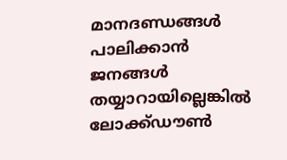മാനദണ്ഡങ്ങള്‍ പാലിക്കാന്‍ ജനങ്ങള്‍ തയ്യാറായില്ലെങ്കില്‍ ലോക്ക്ഡൗണ്‍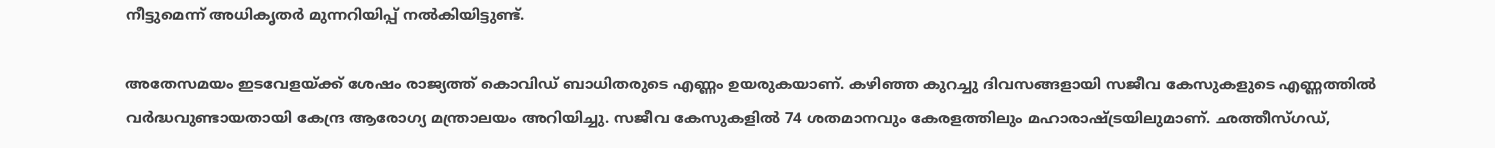നീട്ടുമെന്ന് അധികൃതര്‍ മുന്നറിയിപ്പ് നല്‍കിയിട്ടുണ്ട്.

അതേസമയം ഇടവേളയ്ക്ക് ശേഷം രാജ്യത്ത് കൊവിഡ് ബാധിതരുടെ എണ്ണം ഉയരുകയാണ്. കഴിഞ്ഞ കുറച്ചു ദിവസങ്ങളായി സജീവ കേസുകളുടെ എണ്ണത്തില്‍ വര്‍ദ്ധവുണ്ടായതായി കേന്ദ്ര ആരോഗ്യ മന്ത്രാലയം അറിയിച്ചു. സജീവ കേസുകളില്‍ 74 ശതമാനവും കേരളത്തിലും മഹാരാഷ്ട്രയിലുമാണ്. ഛത്തീസ്ഗഡ്,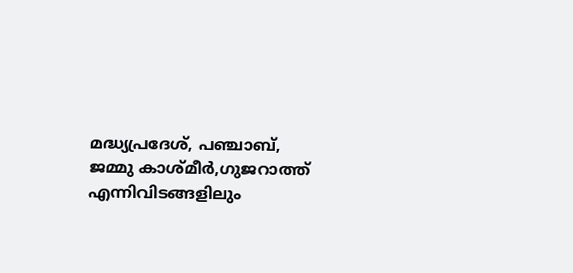മദ്ധ്യപ്രദേശ്, പഞ്ചാബ്, ജമ്മു കാശ്മീര്‍,ഗുജറാത്ത് എന്നിവിടങ്ങളിലും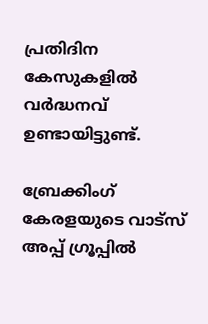പ്രതിദിന കേസുകളില്‍ വര്‍ദ്ധനവ് ഉണ്ടായിട്ടുണ്ട്.

ബ്രേക്കിംഗ് കേരളയുടെ വാട്സ് അപ്പ് ഗ്രൂപ്പിൽ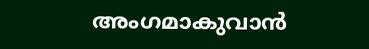അംഗമാകുവാൻ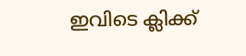ഇവിടെ ക്ലിക്ക്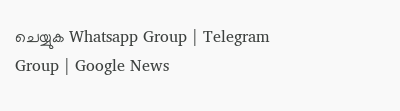ചെയ്യുക Whatsapp Group | Telegram Group | Google News